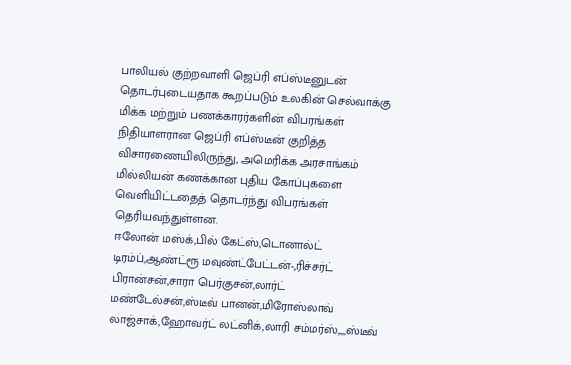பாலியல் குற்றவாளி ஜெப்ரி எப்ஸ்டீனுடன் தொடர்புடையதாக கூறப்படும் உலகின் செல்வாக்கு மிக்க மற்றும் பணக்காரர்களின் விபரங்கள்
நிதியாளரான ஜெப்ரி எப்ஸ்டீன் குறித்த விசாரணையிலிருந்து, அமெரிக்க அரசாங்கம் மில்லியன் கணக்கான புதிய கோப்புகளை வெளியிட்டதைத் தொடர்ந்து விபரங்கள் தெரியவந்துள்ளன.
ஈலோன் மஸ்க்,பில் கேட்ஸ்,டொனால்ட் டிரம்ப்,ஆண்ட்ரூ மவுண்ட்பேட்டன்-,ரிச்சர்ட் பிரான்சன்,சாரா பெர்குசன்,லார்ட் மண்டேல்சன்,ஸ்டீவ் பானன்,மிரோஸ்லாவ் லாஜ்சாக்,ஹோவர்ட் லட்னிக்,லாரி சம்மர்ஸ்,,,,ஸ்டீவ்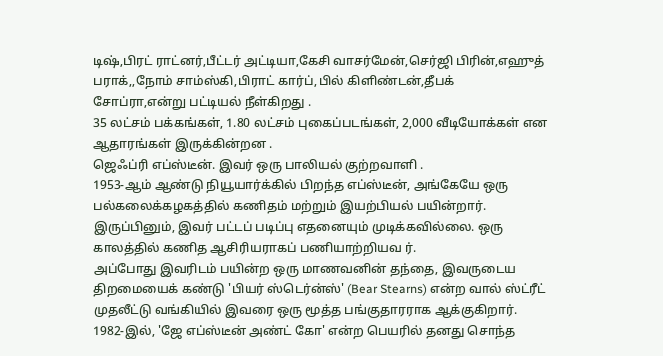டிஷ்,பிரட் ராட்னர்,பீட்டர் அட்டியா,கேசி வாசர்மேன்,செர்ஜி பிரின்,எஹுத் பராக்,,நோம் சாம்ஸ்கி,பிராட் கார்ப்,பில் கிளிண்டன்,தீபக் சோப்ரா,என்று பட்டியல் நீள்கிறது .
35 லட்சம் பக்கங்கள், 1.80 லட்சம் புகைப்படங்கள், 2,000 வீடியோக்கள் என ஆதாரங்கள் இருக்கின்றன .
ஜெஃப்ரி எப்ஸ்டீன். இவர் ஒரு பாலியல் குற்றவாளி .
1953-ஆம் ஆண்டு நியூயார்க்கில் பிறந்த எப்ஸ்டீன், அங்கேயே ஒரு பல்கலைக்கழகத்தில் கணிதம் மற்றும் இயற்பியல் பயின்றார். இருப்பினும், இவர் பட்டப் படிப்பு எதனையும் முடிக்கவில்லை. ஒரு காலத்தில் கணித ஆசிரியராகப் பணியாற்றியவ ர்.
அப்போது இவரிடம் பயின்ற ஒரு மாணவனின் தந்தை, இவருடைய திறமையைக் கண்டு 'பியர் ஸ்டெர்ன்ஸ்' (Bear Stearns) என்ற வால் ஸ்ட்ரீட் முதலீட்டு வங்கியில் இவரை ஒரு மூத்த பங்குதாரராக ஆக்குகிறார்.
1982-இல், 'ஜே எப்ஸ்டீன் அண்ட் கோ' என்ற பெயரில் தனது சொந்த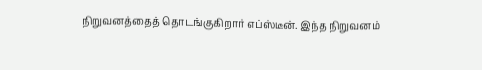நிறுவனத்தைத் தொடங்குகிறார் எப்ஸ்டீன். இந்த நிறுவனம்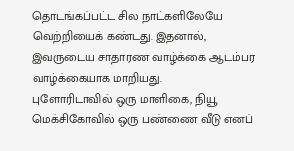தொடங்கப்பட்ட சில நாட்களிலேயே வெற்றியைக் கண்டது. இதனால், இவருடைய சாதாரண வாழ்க்கை ஆடம்பர வாழ்க்கையாக மாறியது.
புளோரிடாவில் ஒரு மாளிகை, நியூ மெக்சிகோவில் ஒரு பண்ணை வீடு எனப்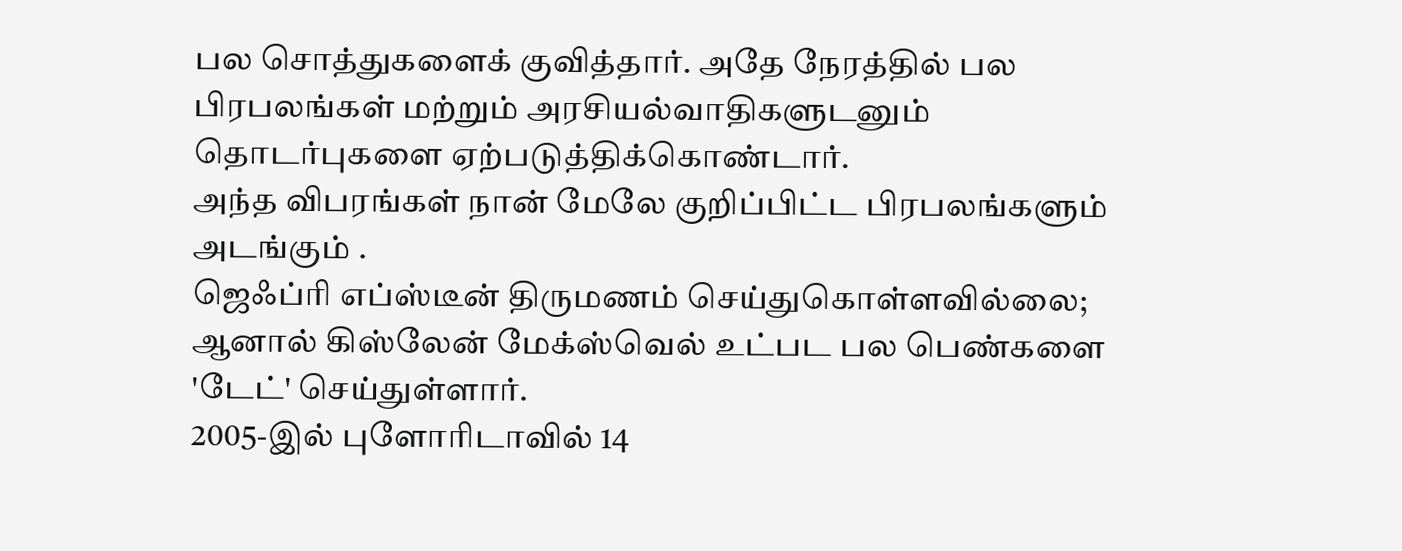பல சொத்துகளைக் குவித்தார். அதே நேரத்தில் பல பிரபலங்கள் மற்றும் அரசியல்வாதிகளுடனும் தொடர்புகளை ஏற்படுத்திக்கொண்டார்.
அந்த விபரங்கள் நான் மேலே குறிப்பிட்ட பிரபலங்களும் அடங்கும் .
ஜெஃப்ரி எப்ஸ்டீன் திருமணம் செய்துகொள்ளவில்லை; ஆனால் கிஸ்லேன் மேக்ஸ்வெல் உட்பட பல பெண்களை 'டேட்' செய்துள்ளார்.
2005-இல் புளோரிடாவில் 14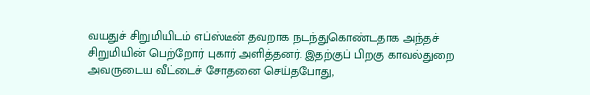வயதுச் சிறுமியிடம் எப்ஸ்டீன் தவறாக நடந்துகொண்டதாக அந்தச் சிறுமியின் பெற்றோர் புகார் அளித்தனர். இதற்குப் பிறகு காவல்துறை அவருடைய வீட்டைச் சோதனை செய்தபோது,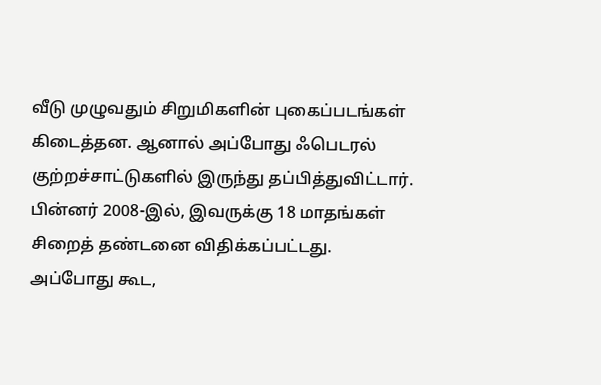வீடு முழுவதும் சிறுமிகளின் புகைப்படங்கள் கிடைத்தன. ஆனால் அப்போது ஃபெடரல் குற்றச்சாட்டுகளில் இருந்து தப்பித்துவிட்டார். பின்னர் 2008-இல், இவருக்கு 18 மாதங்கள் சிறைத் தண்டனை விதிக்கப்பட்டது.
அப்போது கூட,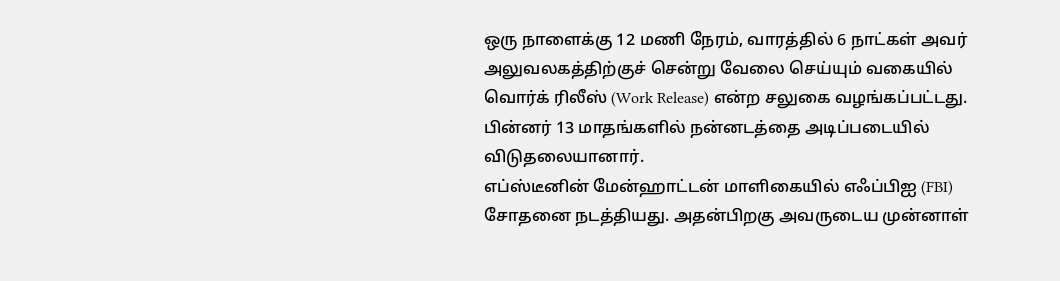ஒரு நாளைக்கு 12 மணி நேரம், வாரத்தில் 6 நாட்கள் அவர் அலுவலகத்திற்குச் சென்று வேலை செய்யும் வகையில் வொர்க் ரிலீஸ் (Work Release) என்ற சலுகை வழங்கப்பட்டது. பின்னர் 13 மாதங்களில் நன்னடத்தை அடிப்படையில் விடுதலையானார்.
எப்ஸ்டீனின் மேன்ஹாட்டன் மாளிகையில் எஃப்பிஐ (FBI) சோதனை நடத்தியது. அதன்பிறகு அவருடைய முன்னாள்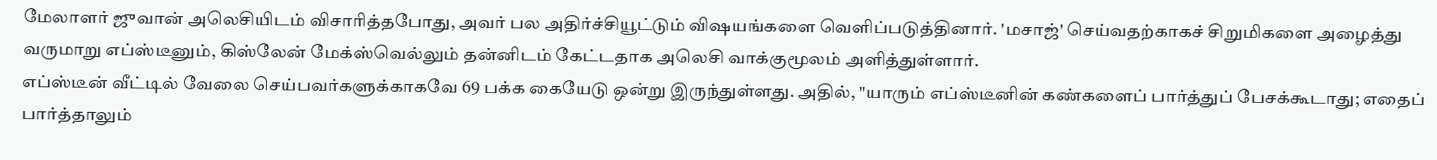மேலாளர் ஜுவான் அலெசியிடம் விசாரித்தபோது, அவர் பல அதிர்ச்சியூட்டும் விஷயங்களை வெளிப்படுத்தினார். 'மசாஜ்' செய்வதற்காகச் சிறுமிகளை அழைத்து வருமாறு எப்ஸ்டீனும், கிஸ்லேன் மேக்ஸ்வெல்லும் தன்னிடம் கேட்டதாக அலெசி வாக்குமூலம் அளித்துள்ளார்.
எப்ஸ்டீன் வீட்டில் வேலை செய்பவர்களுக்காகவே 69 பக்க கையேடு ஒன்று இருந்துள்ளது. அதில், "யாரும் எப்ஸ்டீனின் கண்களைப் பார்த்துப் பேசக்கூடாது; எதைப் பார்த்தாலும்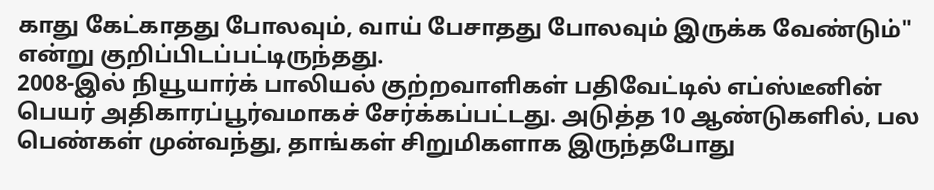காது கேட்காதது போலவும், வாய் பேசாதது போலவும் இருக்க வேண்டும்" என்று குறிப்பிடப்பட்டிருந்தது.
2008-இல் நியூயார்க் பாலியல் குற்றவாளிகள் பதிவேட்டில் எப்ஸ்டீனின் பெயர் அதிகாரப்பூர்வமாகச் சேர்க்கப்பட்டது. அடுத்த 10 ஆண்டுகளில், பல பெண்கள் முன்வந்து, தாங்கள் சிறுமிகளாக இருந்தபோது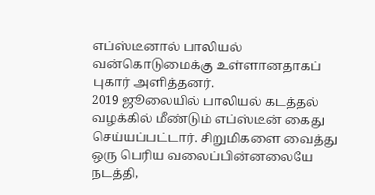எப்ஸ்டீனால் பாலியல் வன்கொடுமைக்கு உள்ளானதாகப் புகார் அளித்தனர்.
2019 ஜூலையில் பாலியல் கடத்தல் வழக்கில் மீண்டும் எப்ஸ்டீன் கைது செய்யப்பட்டார். சிறுமிகளை வைத்து ஒரு பெரிய வலைப்பின்னலையே நடத்தி,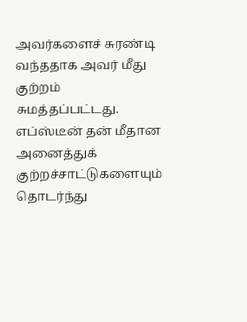அவர்களைச் சுரண்டி வந்ததாக அவர் மீது குற்றம் சுமத்தப்பட்டது.
எப்ஸ்டீன் தன் மீதான அனைத்துக் குற்றச்சாட்டுகளையும் தொடர்ந்து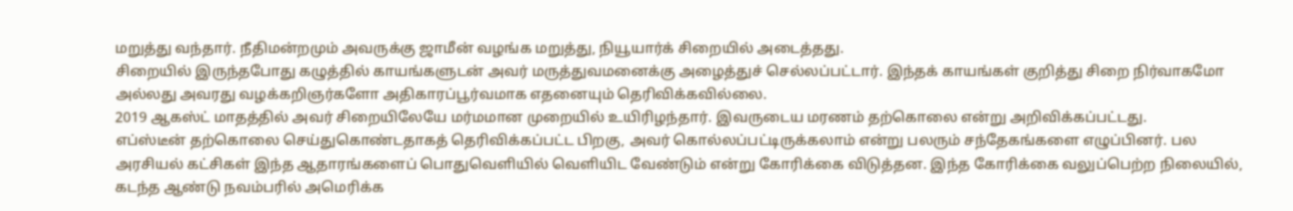மறுத்து வந்தார். நீதிமன்றமும் அவருக்கு ஜாமீன் வழங்க மறுத்து, நியூயார்க் சிறையில் அடைத்தது.
சிறையில் இருந்தபோது கழுத்தில் காயங்களுடன் அவர் மருத்துவமனைக்கு அழைத்துச் செல்லப்பட்டார். இந்தக் காயங்கள் குறித்து சிறை நிர்வாகமோ அல்லது அவரது வழக்கறிஞர்களோ அதிகாரப்பூர்வமாக எதனையும் தெரிவிக்கவில்லை.
2019 ஆகஸ்ட் மாதத்தில் அவர் சிறையிலேயே மர்மமான முறையில் உயிரிழந்தார். இவருடைய மரணம் தற்கொலை என்று அறிவிக்கப்பட்டது.
எப்ஸ்டீன் தற்கொலை செய்துகொண்டதாகத் தெரிவிக்கப்பட்ட பிறகு, அவர் கொல்லப்பட்டிருக்கலாம் என்று பலரும் சந்தேகங்களை எழுப்பினர். பல அரசியல் கட்சிகள் இந்த ஆதாரங்களைப் பொதுவெளியில் வெளியிட வேண்டும் என்று கோரிக்கை விடுத்தன. இந்த கோரிக்கை வலுப்பெற்ற நிலையில், கடந்த ஆண்டு நவம்பரில் அமெரிக்க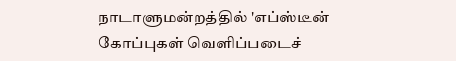நாடாளுமன்றத்தில் 'எப்ஸ்டீன் கோப்புகள் வெளிப்படைச்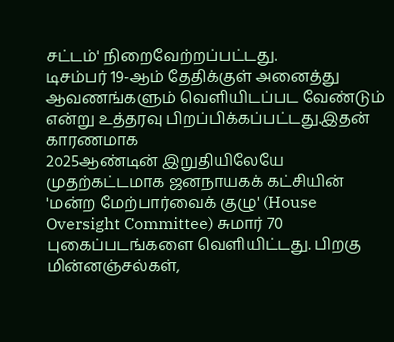சட்டம்' நிறைவேற்றப்பட்டது.
டிசம்பர் 19-ஆம் தேதிக்குள் அனைத்து ஆவணங்களும் வெளியிடப்பட வேண்டும் என்று உத்தரவு பிறப்பிக்கப்பட்டது.இதன் காரணமாக
2௦25ஆண்டின் இறுதியிலேயே முதற்கட்டமாக ஜனநாயகக் கட்சியின் 'மன்ற மேற்பார்வைக் குழு' (House Oversight Committee) சுமார் 70 புகைப்படங்களை வெளியிட்டது. பிறகு மின்னஞ்சல்கள்,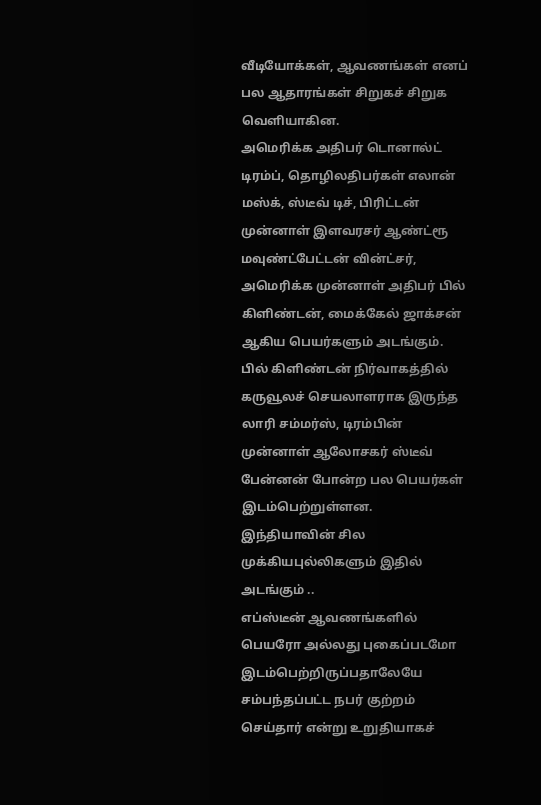வீடியோக்கள், ஆவணங்கள் எனப் பல ஆதாரங்கள் சிறுகச் சிறுக வெளியாகின.
அமெரிக்க அதிபர் டொனால்ட் டிரம்ப், தொழிலதிபர்கள் எலான் மஸ்க், ஸ்டீவ் டிச், பிரிட்டன் முன்னாள் இளவரசர் ஆண்ட்ரூ மவுண்ட்பேட்டன் வின்ட்சர், அமெரிக்க முன்னாள் அதிபர் பில் கிளிண்டன், மைக்கேல் ஜாக்சன் ஆகிய பெயர்களும் அடங்கும். பில் கிளிண்டன் நிர்வாகத்தில் கருவூலச் செயலாளராக இருந்த லாரி சம்மர்ஸ், டிரம்பின் முன்னாள் ஆலோசகர் ஸ்டீவ் பேன்னன் போன்ற பல பெயர்கள் இடம்பெற்றுள்ளன.
இந்தியாவின் சில முக்கியபுல்லிகளும் இதில் அடங்கும் ..
எப்ஸ்டீன் ஆவணங்களில் பெயரோ அல்லது புகைப்படமோ இடம்பெற்றிருப்பதாலேயே சம்பந்தப்பட்ட நபர் குற்றம் செய்தார் என்று உறுதியாகச்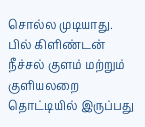சொல்ல முடியாது.
பில் கிளிண்டன் நீச்சல் குளம் மற்றும் குளியலறை தொட்டியில் இருப்பது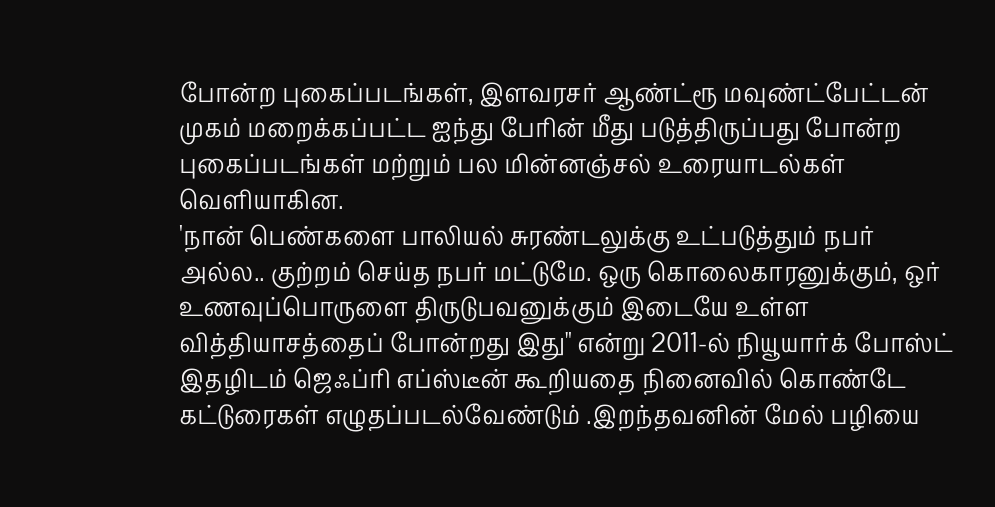போன்ற புகைப்படங்கள், இளவரசர் ஆண்ட்ரூ மவுண்ட்பேட்டன் முகம் மறைக்கப்பட்ட ஐந்து பேரின் மீது படுத்திருப்பது போன்ற புகைப்படங்கள் மற்றும் பல மின்னஞ்சல் உரையாடல்கள் வெளியாகின.
'நான் பெண்களை பாலியல் சுரண்டலுக்கு உட்படுத்தும் நபர் அல்ல.. குற்றம் செய்த நபர் மட்டுமே. ஒரு கொலைகாரனுக்கும், ஒர் உணவுப்பொருளை திருடுபவனுக்கும் இடையே உள்ள வித்தியாசத்தைப் போன்றது இது" என்று 2011-ல் நியூயார்க் போஸ்ட் இதழிடம் ஜெஃப்ரி எப்ஸ்டீன் கூறியதை நினைவில் கொண்டே கட்டுரைகள் எழுதப்படல்வேண்டும் .இறந்தவனின் மேல் பழியை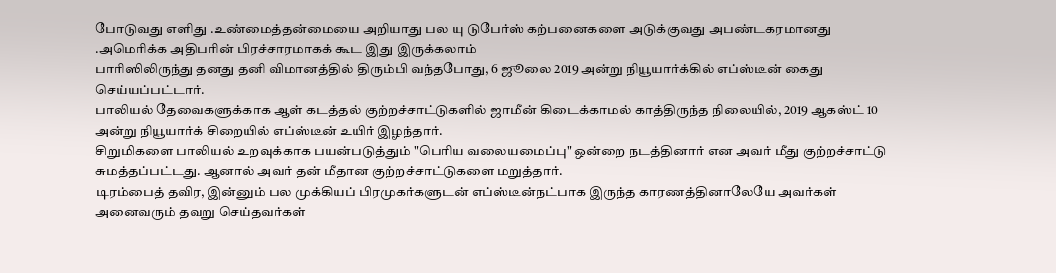போடுவது எளிது .உண்மைத்தன்மையை அறியாது பல யு டுபேர்ஸ் கற்பனைகளை அடுக்குவது அபண்டகரமானது .அமெரிக்க அதிபரின் பிரச்சாரமாகக் கூட இது இருக்கலாம்
பாரிஸிலிருந்து தனது தனி விமானத்தில் திரும்பி வந்தபோது, 6 ஜூலை 2019 அன்று நியூயார்க்கில் எப்ஸ்டீன் கைது செய்யப்பட்டார்.
பாலியல் தேவைகளுக்காக ஆள் கடத்தல் குற்றச்சாட்டுகளில் ஜாமீன் கிடைக்காமல் காத்திருந்த நிலையில், 2019 ஆகஸ்ட் 10 அன்று நியூயார்க் சிறையில் எப்ஸ்டீன் உயிர் இழந்தார்.
சிறுமிகளை பாலியல் உறவுக்காக பயன்படுத்தும் "பெரிய வலையமைப்பு" ஒன்றை நடத்தினார் என அவர் மீது குற்றச்சாட்டு சுமத்தப்பட்டது. ஆனால் அவர் தன் மீதான குற்றச்சாட்டுகளை மறுத்தார்.
டிரம்பைத் தவிர, இன்னும் பல முக்கியப் பிரமுகர்களுடன் எப்ஸ்டீன்நட்பாக இருந்த காரணத்தினாலேயே அவர்கள் அனைவரும் தவறு செய்தவர்கள்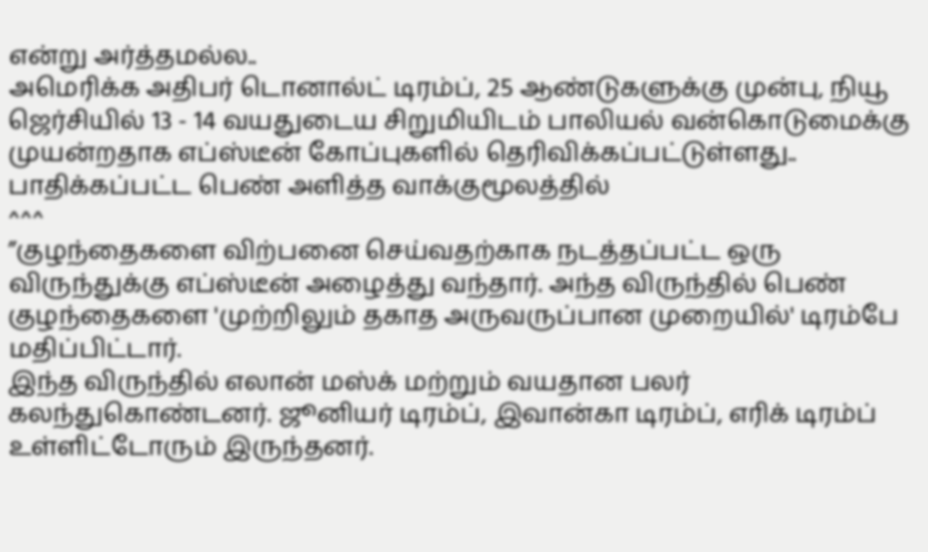என்று அர்த்தமல்ல..
அமெரிக்க அதிபர் டொனால்ட் டிரம்ப், 25 ஆண்டுகளுக்கு முன்பு, நியூ ஜெர்சியில் 13 - 14 வயதுடைய சிறுமியிடம் பாலியல் வன்கொடுமைக்கு முயன்றதாக எப்ஸ்டீன் கோப்புகளில் தெரிவிக்கப்பட்டுள்ளது..
பாதிக்கப்பட்ட பெண் அளித்த வாக்குமூலத்தில்
^^^
”குழந்தைகளை விற்பனை செய்வதற்காக நடத்தப்பட்ட ஒரு விருந்துக்கு எப்ஸ்டீன் அழைத்து வந்தார். அந்த விருந்தில் பெண் குழந்தைகளை 'முற்றிலும் தகாத அருவருப்பான முறையில்' டிரம்பே மதிப்பிட்டார்.
இந்த விருந்தில் எலான் மஸ்க் மற்றும் வயதான பலர் கலந்துகொண்டனர். ஜூனியர் டிரம்ப், இவான்கா டிரம்ப், எரிக் டிரம்ப் உள்ளிட்டோரும் இருந்தனர்.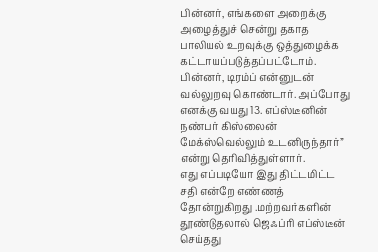பின்னர், எங்களை அறைக்கு அழைத்துச் சென்று தகாத பாலியல் உறவுக்கு ஒத்துழைக்க கட்டாயப்படுத்தப்பட்டோம். பின்னர், டிரம்ப் என்னுடன் வல்லுறவு கொண்டார். அப்போது எனக்கு வயது 13. எப்ஸ்டீனின் நண்பர் கிஸ்லைன் மேக்ஸ்வெல்லும் உடனிருந்தார்” என்று தெரிவித்துள்ளார்.
எது எப்படியோ இது திட்டமிட்ட சதி என்றே எண்ணத் தோன்றுகிறது .மற்றவர்களின் தூண்டுதலால் ஜெஃப்ரி எப்ஸ்டீன் செய்தது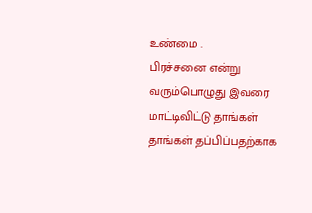உண்மை .
பிரச்சனை என்று வரும்பொழுது இவரை மாட்டிவிட்டு தாங்கள் தாங்கள் தப்பிப்பதற்காக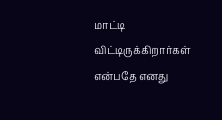மாட்டி விட்டிருக்கிறார்கள் என்பதே எனது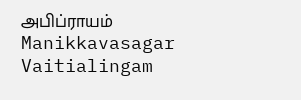அபிப்ராயம்
Manikkavasagar Vaitialingam